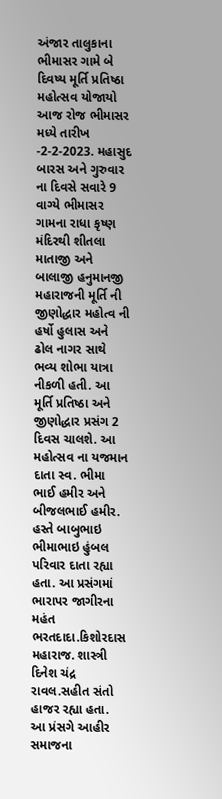અંજાર તાલુકાના ભીમાસર ગામે બે દિવષ્ય મૂર્તિ પ્રતિષ્ઠા મહોત્સવ યોજાયો
આજ રોજ ભીમાસર મધ્યે તારીખ -2-2-2023. મહાસુદ બારસ અને ગુરુવાર ના દિવસે સવારે 9 વાગ્યે ભીમાસર ગામના રાધા કૃષ્ણ મંદિરથી શીતલા માતાજી અને બાલાજી હનુમાનજી મહારાજની મૂર્તિ ની જીણોદ્ધાર મહોત્વ ની હર્ષો હુલાસ અને ઢોલ નાગર સાથે ભવ્ય શોભા યાત્રા નીકળી હતી. આ મૂર્તિ પ્રતિષ્ઠા અને જીણોદ્ધાર પ્રસંગ 2 દિવસ ચાલશે. આ મહોત્સવ ના યજમાન દાતા સ્વ. ભીમા ભાઈ હમીર અને બીજલભાઈ હમીર. હસ્તે બાબુભાઇ ભીમાભાઇ હુંબલ પરિવાર દાતા રહ્યા હતા. આ પ્રસંગમાં ભારાપર જાગીરના મહંત ભરતદાદા.કિશોરદાસ મહારાજ. શાસ્ત્રી દિનેશ ચંદ્ર રાવલ.સહીત સંતો હાજર રહ્યા હતા. આ પ્રંસગે આહીર સમાજના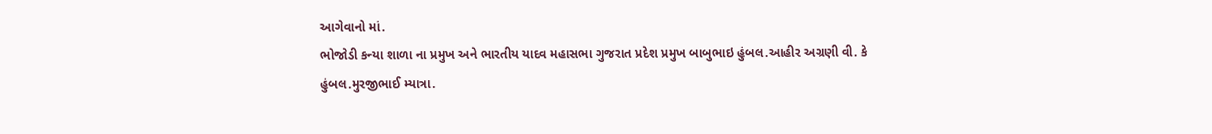આગેવાનો માં.
ભોજોડી કન્યા શાળા ના પ્રમુખ અને ભારતીય યાદવ મહાસભા ગુજરાત પ્રદેશ પ્રમુખ બાબુભાઇ હુંબલ.આહીર અગ્રણી વી. કે
હુંબલ.મુરજીભાઈ મ્યાત્રા.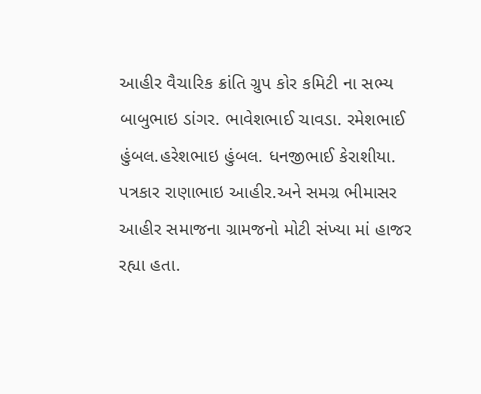આહીર વૈચારિક ક્રાંતિ ગ્રુપ કોર કમિટી ના સભ્ય બાબુભાઇ ડાંગર. ભાવેશભાઈ ચાવડા. રમેશભાઈ હુંબલ.હરેશભાઇ હુંબલ. ધનજીભાઈ કેરાશીયા. પત્રકાર રાણાભાઇ આહીર.અને સમગ્ર ભીમાસર આહીર સમાજના ગ્રામજનો મોટી સંખ્યા માં હાજર રહ્યા હતા.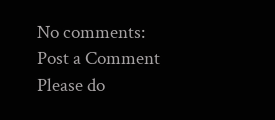No comments:
Post a Comment
Please do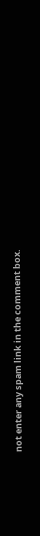not enter any spam link in the comment box.